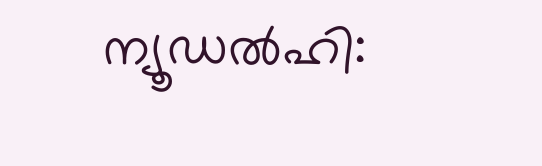ന്യൂഡൽഹി: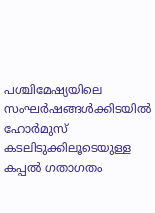പശ്ചിമേഷ്യയിലെ സംഘർഷങ്ങൾക്കിടയിൽ ഹോർമുസ് കടലിടുക്കിലൂടെയുള്ള കപ്പൽ ഗതാഗതം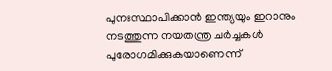പുനഃസ്ഥാപിക്കാൻ ഇന്ത്യയും ഇറാനും നടത്തുന്ന നയതന്ത്ര ചർച്ചകൾ പുരോഗമിക്കുകയാണെന്ന്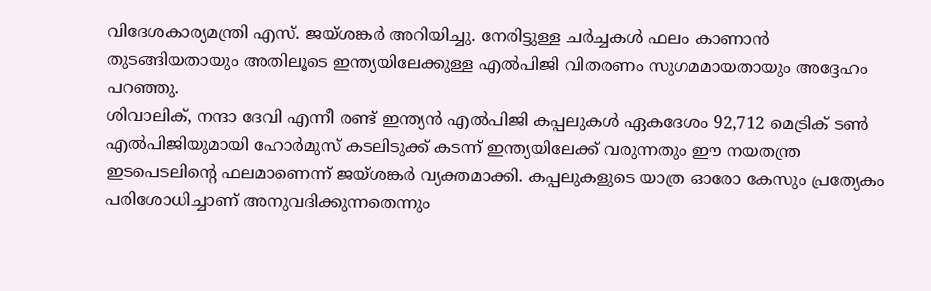വിദേശകാര്യമന്ത്രി എസ്. ജയ്ശങ്കർ അറിയിച്ചു. നേരിട്ടുള്ള ചർച്ചകൾ ഫലം കാണാൻ തുടങ്ങിയതായും അതിലൂടെ ഇന്ത്യയിലേക്കുള്ള എൽപിജി വിതരണം സുഗമമായതായും അദ്ദേഹം പറഞ്ഞു.
ശിവാലിക്, നന്ദാ ദേവി എന്നീ രണ്ട് ഇന്ത്യൻ എൽപിജി കപ്പലുകൾ ഏകദേശം 92,712 മെട്രിക് ടൺ എൽപിജിയുമായി ഹോർമുസ് കടലിടുക്ക് കടന്ന് ഇന്ത്യയിലേക്ക് വരുന്നതും ഈ നയതന്ത്ര ഇടപെടലിന്റെ ഫലമാണെന്ന് ജയ്ശങ്കർ വ്യക്തമാക്കി. കപ്പലുകളുടെ യാത്ര ഓരോ കേസും പ്രത്യേകം പരിശോധിച്ചാണ് അനുവദിക്കുന്നതെന്നും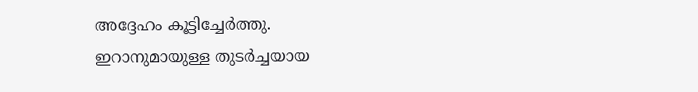അദ്ദേഹം കൂട്ടിച്ചേർത്തു.
ഇറാനുമായുള്ള തുടർച്ചയായ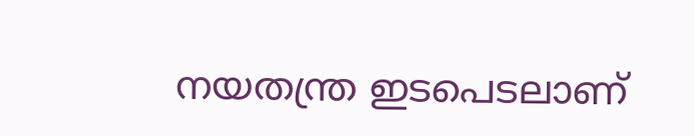നയതന്ത്ര ഇടപെടലാണ്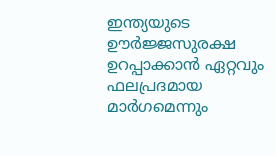ഇന്ത്യയുടെ ഊർജ്ജസുരക്ഷ ഉറപ്പാക്കാൻ ഏറ്റവും ഫലപ്രദമായ മാർഗമെന്നും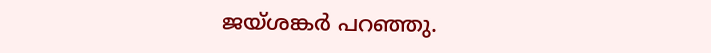ജയ്ശങ്കർ പറഞ്ഞു.